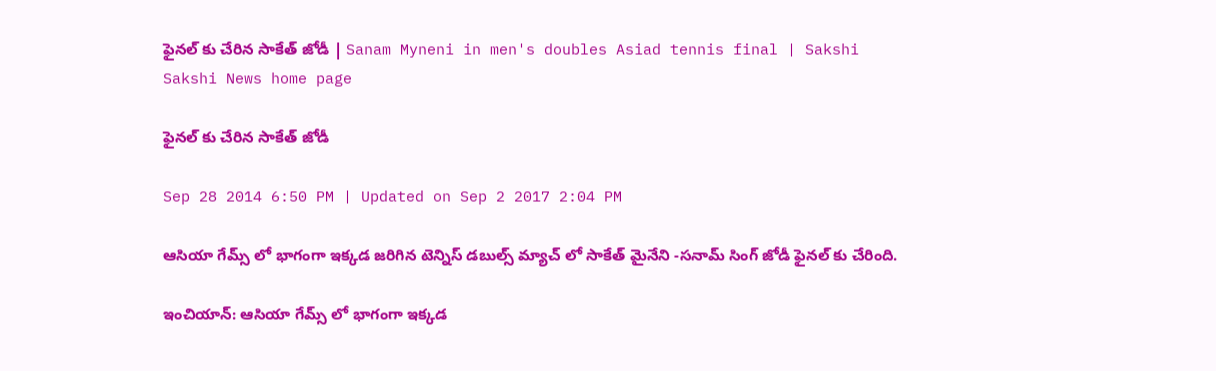ఫైనల్ కు చేరిన సాకేత్ జోడీ | Sanam Myneni in men's doubles Asiad tennis final | Sakshi
Sakshi News home page

ఫైనల్ కు చేరిన సాకేత్ జోడీ

Sep 28 2014 6:50 PM | Updated on Sep 2 2017 2:04 PM

ఆసియా గేమ్స్ లో భాగంగా ఇక్కడ జరిగిన టెన్నిస్ డబుల్స్ మ్యాచ్ లో సాకేత్ మైనేని -సనామ్ సింగ్ జోడీ ఫైనల్ కు చేరింది.

ఇంచియాన్: ఆసియా గేమ్స్ లో భాగంగా ఇక్కడ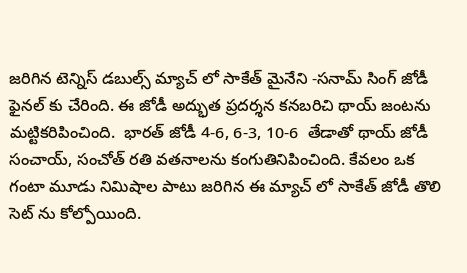జరిగిన టెన్నిస్ డబుల్స్ మ్యాచ్ లో సాకేత్ మైనేని -సనామ్ సింగ్ జోడీ ఫైనల్ కు చేరింది. ఈ జోడీ అద్భుత ప్రదర్శన కనబరిచి థాయ్ జంటను మట్టికరిపించింది.  భారత్ జోడీ 4-6, 6-3, 10-6  తేడాతో థాయ్ జోడీ సంచాయ్, సంచోత్ రతి వతనాలను కంగుతినిపించింది. కేవలం ఒక గంటా మూడు నిమిషాల పాటు జరిగిన ఈ మ్యాచ్ లో సాకేత్ జోడీ తొలి సెట్ ను కోల్పోయింది.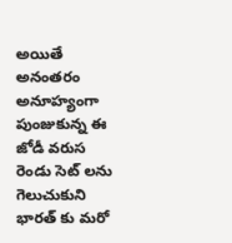అయితే అనంతరం అనూహ్యంగా పుంజుకున్న ఈ జోడీ వరుస రెండు సెట్ లను గెలుచుకుని భారత్ కు మరో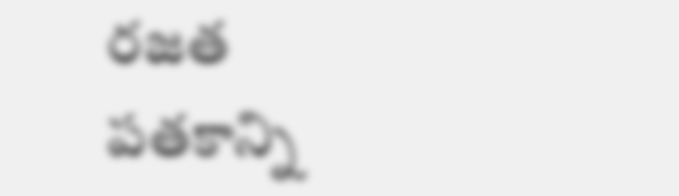రజత పతకాన్ని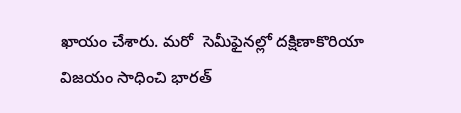ఖాయం చేశారు. మరో  సెమీఫైనల్లో దక్షిణాకొరియా విజయం సాధించి భారత్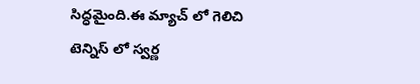సిద్ధమైంది.ఈ మ్యాచ్ లో గెలిచి టెన్నిస్ లో స్వర్ణ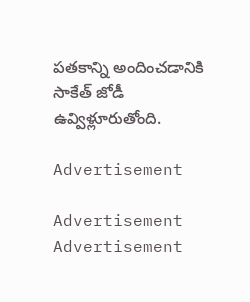పతకాన్ని అందించడానికి సాకేత్ జోడీ ఉవ్విళ్లూరుతోంది.

Advertisement

Advertisement
Advertisement